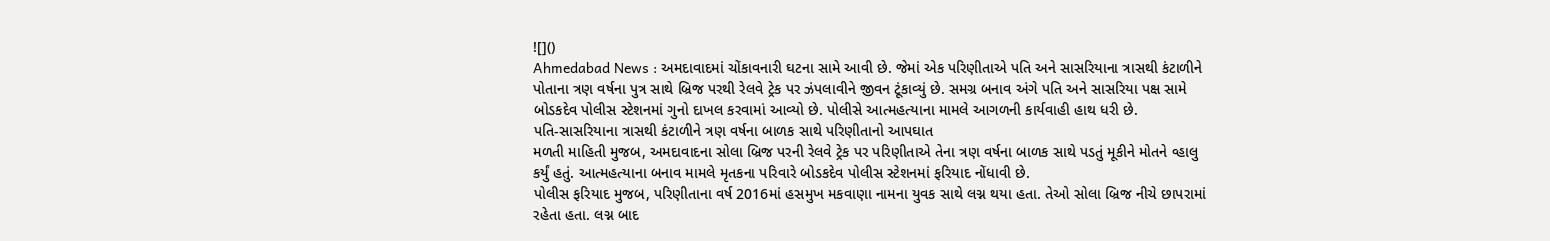![]()
Ahmedabad News : અમદાવાદમાં ચોંકાવનારી ઘટના સામે આવી છે. જેમાં એક પરિણીતાએ પતિ અને સાસરિયાના ત્રાસથી કંટાળીને પોતાના ત્રણ વર્ષના પુત્ર સાથે બ્રિજ પરથી રેલવે ટ્રેક પર ઝંપલાવીને જીવન ટૂંકાવ્યું છે. સમગ્ર બનાવ અંગે પતિ અને સાસરિયા પક્ષ સામે બોડકદેવ પોલીસ સ્ટેશનમાં ગુનો દાખલ કરવામાં આવ્યો છે. પોલીસે આત્મહત્યાના મામલે આગળની કાર્યવાહી હાથ ધરી છે.
પતિ-સાસરિયાના ત્રાસથી કંટાળીને ત્રણ વર્ષના બાળક સાથે પરિણીતાનો આપઘાત
મળતી માહિતી મુજબ, અમદાવાદના સોલા બ્રિજ પરની રેલવે ટ્રેક પર પરિણીતાએ તેના ત્રણ વર્ષના બાળક સાથે પડતું મૂકીને મોતને વ્હાલુ કર્યું હતું. આત્મહત્યાના બનાવ મામલે મૃતકના પરિવારે બોડકદેવ પોલીસ સ્ટેશનમાં ફરિયાદ નોંધાવી છે.
પોલીસ ફરિયાદ મુજબ, પરિણીતાના વર્ષ 2016માં હસમુખ મકવાણા નામના યુવક સાથે લગ્ન થયા હતા. તેઓ સોલા બ્રિજ નીચે છાપરામાં રહેતા હતા. લગ્ન બાદ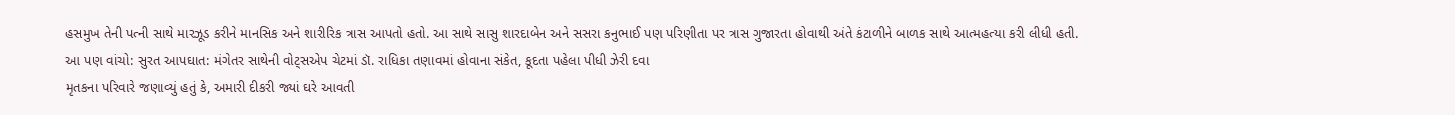હસમુખ તેની પત્ની સાથે મારઝૂડ કરીને માનસિક અને શારીરિક ત્રાસ આપતો હતો. આ સાથે સાસુ શારદાબેન અને સસરા કનુભાઈ પણ પરિણીતા પર ત્રાસ ગુજારતા હોવાથી અંતે કંટાળીને બાળક સાથે આત્મહત્યા કરી લીધી હતી.
આ પણ વાંચો: સુરત આપઘાત: મંગેતર સાથેની વોટ્સએપ ચેટમાં ડૉ. રાધિકા તણાવમાં હોવાના સંકેત, કૂદતા પહેલા પીધી ઝેરી દવા
મૃતકના પરિવારે જણાવ્યું હતું કે, અમારી દીકરી જ્યાં ઘરે આવતી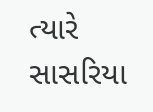ત્યારે સાસરિયા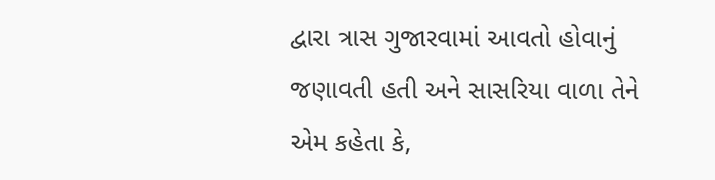દ્વારા ત્રાસ ગુજારવામાં આવતો હોવાનું જણાવતી હતી અને સાસરિયા વાળા તેને એમ કહેતા કે,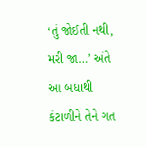‘તું જોઈતી નથી, મરી જા…’ અંતે આ બધાથી કંટાળીને તેને ગત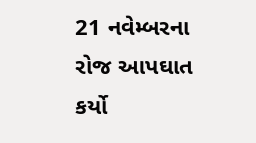21 નવેમ્બરના રોજ આપઘાત કર્યો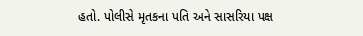હતો. પોલીસે મૃતકના પતિ અને સાસરિયા પક્ષ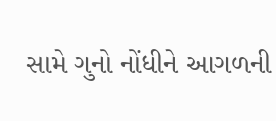સામે ગુનો નોંધીને આગળની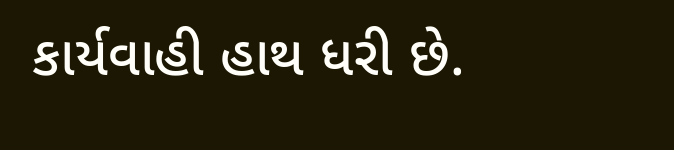કાર્યવાહી હાથ ધરી છે.